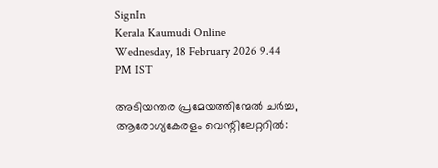SignIn
Kerala Kaumudi Online
Wednesday, 18 February 2026 9.44 PM IST

അടിയന്തര പ്രമേയത്തിന്മേൽ ചർച്ച, ആരോഗ്യകേരളം വെന്റിലേറ്ററിൽ: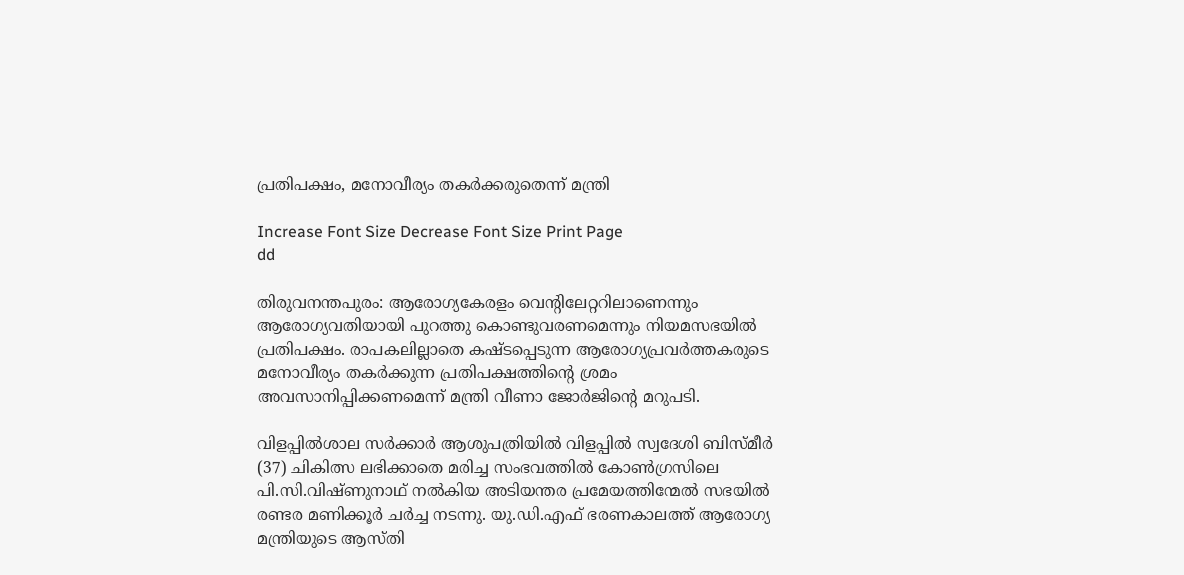പ്രതിപക്ഷം, മനോവീര്യം തകർക്കരുതെന്ന് മന്ത്രി

Increase Font Size Decrease Font Size Print Page
dd

തിരുവനന്തപുരം: ആരോഗ്യകേരളം വെന്റിലേറ്ററിലാണെന്നും ആരോഗ്യവതിയായി പുറത്തു കൊണ്ടുവരണമെന്നും നിയമസഭയിൽ പ്രതിപക്ഷം. രാപകലില്ലാതെ കഷ്ടപ്പെടുന്ന ആരോഗ്യപ്രവർത്തകരുടെ മനോവീര്യം തകർക്കുന്ന പ്രതിപക്ഷത്തിന്റെ ശ്രമം അവസാനിപ്പിക്കണമെന്ന് മന്ത്രി വീണാ ജോർജിന്റെ മറുപടി.

വിളപ്പിൽശാല സർക്കാർ ആശുപത്രിയിൽ വിളപ്പിൽ സ്വദേശി ബിസ്മീർ (37) ചികിത്സ ലഭിക്കാതെ മരിച്ച സംഭവത്തിൽ കോൺഗ്രസിലെ പി.സി.വിഷ്ണുനാഥ് നൽകിയ അടിയന്തര പ്രമേയത്തിന്മേൽ സഭയിൽ രണ്ടര മണിക്കൂർ ചർച്ച നടന്നു. യു.ഡി.എഫ് ഭരണകാലത്ത് ആരോഗ്യ മന്ത്രിയുടെ ആസ്തി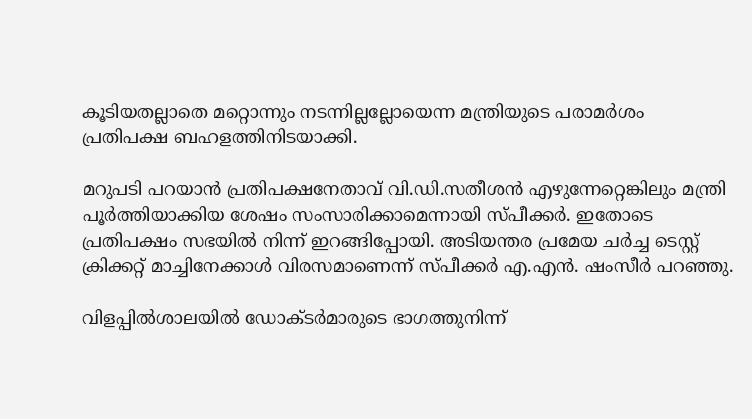കൂടിയതല്ലാതെ മറ്റൊന്നും നടന്നില്ലല്ലോയെന്ന മന്ത്രിയുടെ പരാമർശം പ്രതിപക്ഷ ബഹളത്തിനിടയാക്കി.

മറുപടി പറയാൻ പ്രതിപക്ഷനേതാവ് വി.ഡി.സതീശൻ എഴുന്നേറ്റെങ്കിലും മന്ത്രി പൂർത്തിയാക്കിയ ശേഷം സംസാരിക്കാമെന്നായി സ്പീക്കർ. ഇതോടെ പ്രതിപക്ഷം സഭയിൽ നിന്ന് ഇറങ്ങിപ്പോയി. അടിയന്തര പ്രമേയ ചർച്ച ടെസ്റ്റ് ക്രിക്കറ്റ് മാച്ചിനേക്കാൾ വിരസമാണെന്ന് സ്‌പീക്കർ എ.എൻ. ഷംസീർ പറഞ്ഞു.

വിളപ്പിൽശാലയിൽ ഡോക്ടർമാരുടെ ഭാഗത്തുനിന്ന്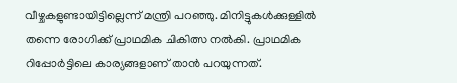വീഴ്ചകളുണ്ടായിട്ടില്ലെന്ന് മന്ത്രി പറഞ്ഞു. മിനിട്ടുകൾക്കുള്ളിൽ തന്നെ രോഗിക്ക് പ്രാഥമിക ചികിത്സ നൽകി. പ്രാഥമിക റിപ്പോർട്ടിലെ കാര്യങ്ങളാണ് താൻ പറയുന്നത്.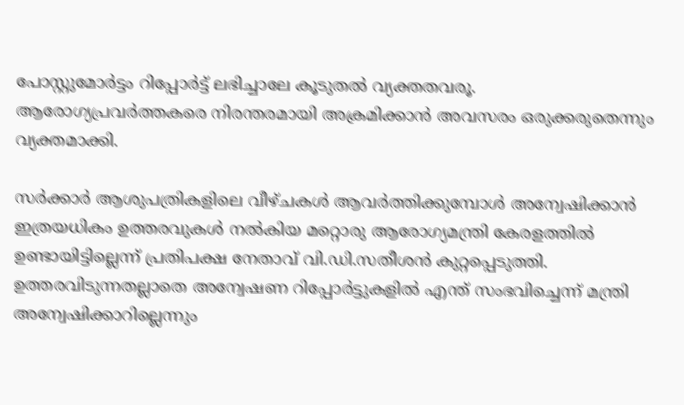പോസ്റ്റുമോർട്ടം റിപ്പോർട്ട് ലഭിച്ചാലേ കൂടുതൽ വ്യക്തതവരൂ. ആരോഗ്യപ്രവർത്തകരെ നിരന്തരമായി അക്രമിക്കാൻ അവസരം ഒരുക്കരുതെന്നും വ്യക്തമാക്കി.

സർക്കാർ ആശുപത്രികളിലെ വീഴ്ചകൾ ആവർത്തിക്കുമ്പോൾ അന്വേഷിക്കാൻ ഇത്രയധികം ഉത്തരവുകൾ നൽകിയ മറ്റൊരു ആരോഗ്യമന്ത്രി കേരളത്തിൽ ഉണ്ടായിട്ടില്ലെന്ന് പ്രതിപക്ഷ നേതാവ് വി.ഡി.സതീശൻ കുറ്റപ്പെടുത്തി. ഉത്തരവിടുന്നതല്ലാതെ അന്വേഷണ റിപ്പോർട്ടുകളിൽ എന്ത് സംഭവിച്ചെന്ന് മന്ത്രി അന്വേഷിക്കാറില്ലെന്നും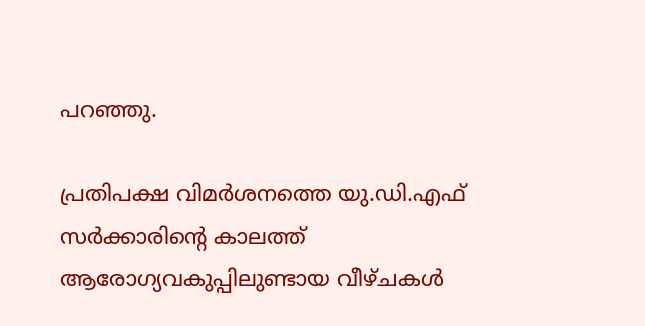പറഞ്ഞു.

പ്രതിപക്ഷ വിമർശനത്തെ യു.ഡി.എഫ് സർക്കാരിന്റെ കാലത്ത് ആരോഗ്യവകുപ്പിലുണ്ടായ വീഴ്ചകൾ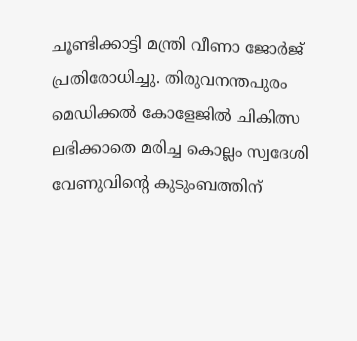ചൂണ്ടിക്കാട്ടി മന്ത്രി വീണാ ജോർജ് പ്രതിരോധിച്ചു. തിരുവനന്തപുരം മെഡിക്കൽ കോളേജിൽ ചികിത്സ ലഭിക്കാതെ മരിച്ച കൊല്ലം സ്വദേശി വേണുവിന്റെ കുടുംബത്തിന്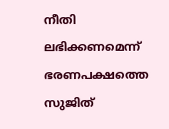നീതി ലഭിക്കണമെന്ന് ഭരണപക്ഷത്തെ സുജിത്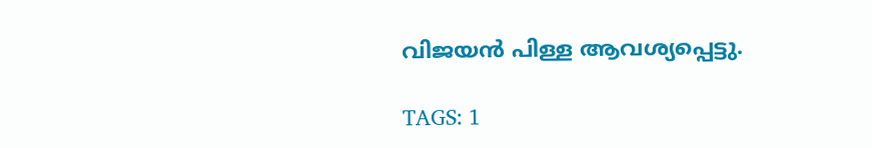വിജയൻ പിള്ള ആവശ്യപ്പെട്ടു.

TAGS: 1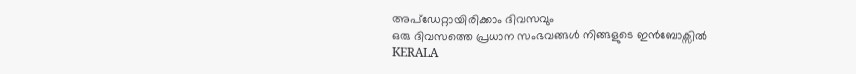അപ്ഡേറ്റായിരിക്കാം ദിവസവും
ഒരു ദിവസത്തെ പ്രധാന സംഭവങ്ങൾ നിങ്ങളുടെ ഇൻബോക്സിൽ
KERALA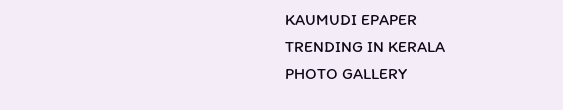KAUMUDI EPAPER
TRENDING IN KERALA
PHOTO GALLERY